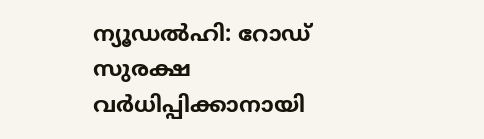ന്യൂഡൽഹി: റോഡ് സുരക്ഷ വർധിപ്പിക്കാനായി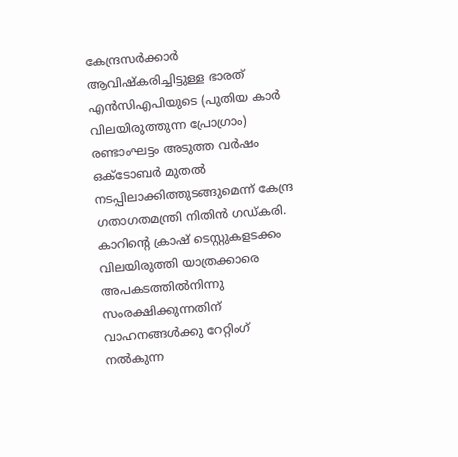കേന്ദ്രസർക്കാർ ആവിഷ്കരിച്ചിട്ടുള്ള ഭാരത് എൻസിഎപിയുടെ (പുതിയ കാർ വിലയിരുത്തുന്ന പ്രോഗ്രാം) രണ്ടാംഘട്ടം അടുത്ത വർഷം ഒക്ടോബർ മുതൽ നടപ്പിലാക്കിത്തുടങ്ങുമെന്ന് കേന്ദ്ര ഗതാഗതമന്ത്രി നിതിൻ ഗഡ്കരി.
കാറിന്റെ ക്രാഷ് ടെസ്റ്റുകളടക്കം വിലയിരുത്തി യാത്രക്കാരെ അപകടത്തിൽനിന്നു സംരക്ഷിക്കുന്നതിന് വാഹനങ്ങൾക്കു റേറ്റിംഗ് നൽകുന്ന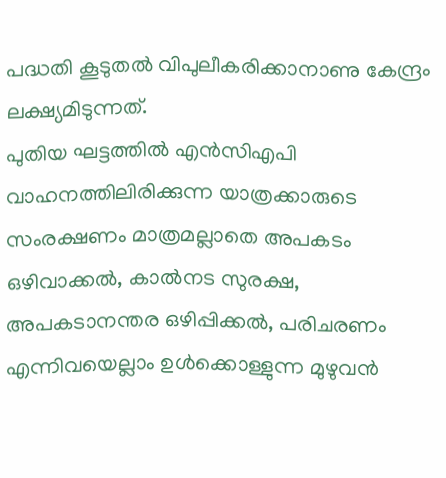പദ്ധതി കൂടുതൽ വിപുലീകരിക്കാനാണു കേന്ദ്രം ലക്ഷ്യമിടുന്നത്.
പുതിയ ഘട്ടത്തിൽ എൻസിഎപി വാഹനത്തിലിരിക്കുന്ന യാത്രക്കാരുടെ സംരക്ഷണം മാത്രമല്ലാതെ അപകടം ഒഴിവാക്കൽ, കാൽനട സുരക്ഷ, അപകടാനന്തര ഒഴിപ്പിക്കൽ, പരിചരണം എന്നിവയെല്ലാം ഉൾക്കൊള്ളുന്ന മുഴുവൻ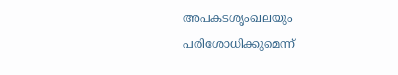അപകടശൃംഖലയും പരിശോധിക്കുമെന്ന്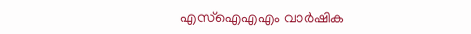എസ്ഐഎഎം വാർഷിക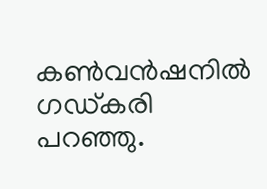കൺവൻഷനിൽ ഗഡ്കരി പറഞ്ഞു.